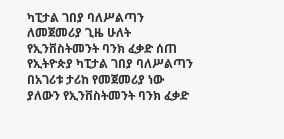ካፒታል ገበያ ባለሥልጣን ለመጀመሪያ ጊዜ ሁለት የኢንቨስትመንት ባንክ ፈቃድ ሰጠ
የኢትዮጵያ ካፒታል ገበያ ባለሥልጣን በአገሪቱ ታሪከ የመጀመሪያ ነው ያለውን የኢንቨስትመንት ባንክ ፈቃድ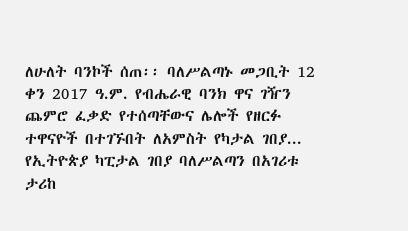ለሁለት ባንኮች ሰጠ፡፡ ባለሥልጣኑ መጋቢት 12 ቀን 2017 ዓ.ም. የብሔራዊ ባንክ ዋና ገዥን ጨምሮ ፈቃድ የተሰጣቸውና ሌሎች የዘርፉ ተዋናዮች በተገኙበት ለአምስት የካታል ገበያ...
የኢትዮጵያ ካፒታል ገበያ ባለሥልጣን በአገሪቱ ታሪከ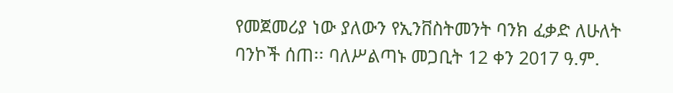የመጀመሪያ ነው ያለውን የኢንቨስትመንት ባንክ ፈቃድ ለሁለት ባንኮች ሰጠ፡፡ ባለሥልጣኑ መጋቢት 12 ቀን 2017 ዓ.ም.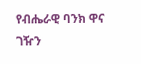የብሔራዊ ባንክ ዋና ገዥን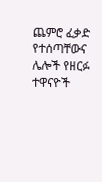ጨምሮ ፈቃድ የተሰጣቸውና ሌሎች የዘርፉ ተዋናዮች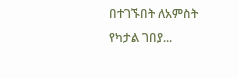በተገኙበት ለአምስት የካታል ገበያ...